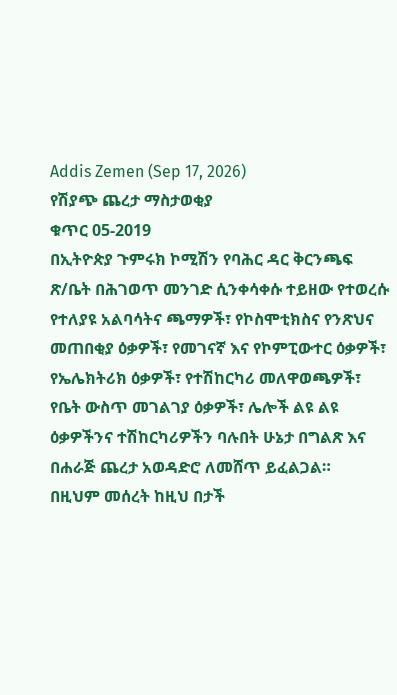Addis Zemen (Sep 17, 2026)
የሽያጭ ጨረታ ማስታወቂያ
ቁጥር 05-2019
በኢትዮጵያ ጉምሩክ ኮሚሽን የባሕር ዳር ቅርንጫፍ ጽ/ቤት በሕገወጥ መንገድ ሲንቀሳቀሱ ተይዘው የተወረሱ የተለያዩ አልባሳትና ጫማዎች፣ የኮስሞቲክስና የንጽህና መጠበቂያ ዕቃዎች፣ የመገናኛ እና የኮምፒውተር ዕቃዎች፣ የኤሌክትሪክ ዕቃዎች፣ የተሽከርካሪ መለዋወጫዎች፣ የቤት ውስጥ መገልገያ ዕቃዎች፣ ሌሎች ልዩ ልዩ ዕቃዎችንና ተሽከርካሪዎችን ባሉበት ሁኔታ በግልጽ እና በሐራጅ ጨረታ አወዳድሮ ለመሸጥ ይፈልጋል።
በዚህም መሰረት ከዚህ በታች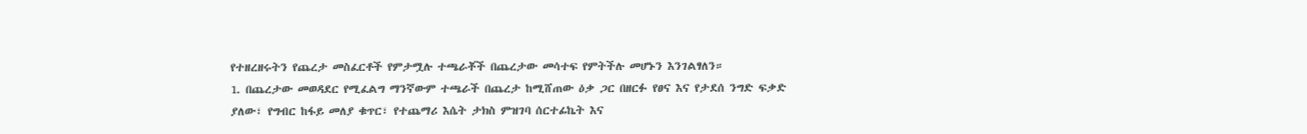የተዘረዘሩትን የጨረታ መስፈርቶች የምታሟሉ ተጫራቾች በጨረታው መሳተፍ የምትችሉ መሆኑን እንገልፃለን።
1. በጨረታው መወዳደር የሚፈልግ ማንኛውም ተጫራች በጨረታ ከሚሸጠው ዕቃ ጋር በዘርፉ የፀና እና የታደሰ ንግድ ፍቃድ ያለው፣ የግብር ከፋይ መለያ ቁጥር፣ የተጨማሪ እሴት ታክስ ምዝገባ ሰርተፊኬት እና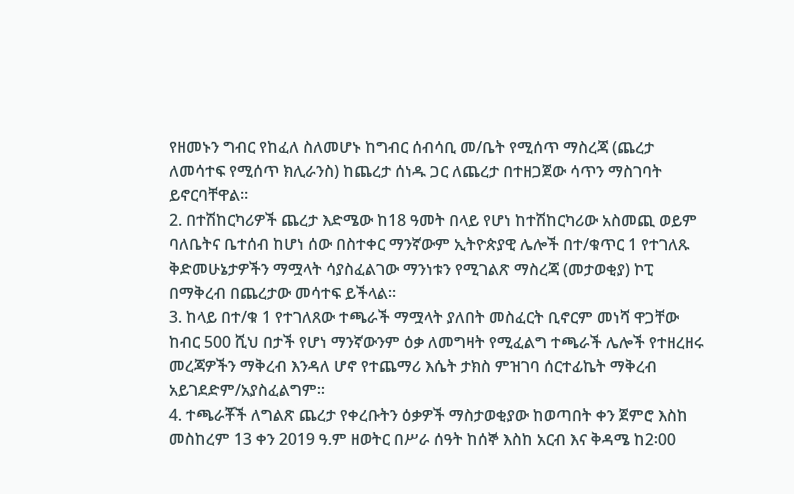የዘመኑን ግብር የከፈለ ስለመሆኑ ከግብር ሰብሳቢ መ/ቤት የሚሰጥ ማስረጃ (ጨረታ ለመሳተፍ የሚሰጥ ክሊራንስ) ከጨረታ ሰነዱ ጋር ለጨረታ በተዘጋጀው ሳጥን ማስገባት ይኖርባቸዋል።
2. በተሽከርካሪዎች ጨረታ እድሜው ከ18 ዓመት በላይ የሆነ ከተሽከርካሪው አስመጪ ወይም ባለቤትና ቤተሰብ ከሆነ ሰው በስተቀር ማንኛውም ኢትዮጵያዊ ሌሎች በተ/ቁጥር 1 የተገለጹ ቅድመሁኔታዎችን ማሟላት ሳያስፈልገው ማንነቱን የሚገልጽ ማስረጃ (መታወቂያ) ኮፒ በማቅረብ በጨረታው መሳተፍ ይችላል።
3. ከላይ በተ/ቁ 1 የተገለጸው ተጫራች ማሟላት ያለበት መስፈርት ቢኖርም መነሻ ዋጋቸው ከብር 500 ሺህ በታች የሆነ ማንኛውንም ዕቃ ለመግዛት የሚፈልግ ተጫራች ሌሎች የተዘረዘሩ መረጃዎችን ማቅረብ እንዳለ ሆኖ የተጨማሪ እሴት ታክስ ምዝገባ ሰርተፊኬት ማቅረብ አይገደድም/አያስፈልግም፡፡
4. ተጫራቾች ለግልጽ ጨረታ የቀረቡትን ዕቃዎች ማስታወቂያው ከወጣበት ቀን ጀምሮ እስከ መስከረም 13 ቀን 2019 ዓ.ም ዘወትር በሥራ ሰዓት ከሰኞ እስከ አርብ እና ቅዳሜ ከ2፡00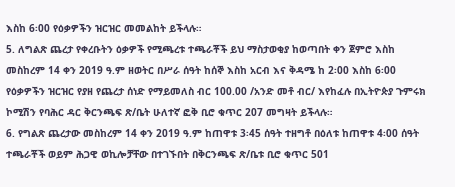እስከ 6፡00 የዕቃዎችን ዝርዝር መመልከት ይችላሉ።
5. ለግልጽ ጨረታ የቀረቡትን ዕቃዎች የሚጫረቱ ተጫራቾች ይህ ማስታወቂያ ከወጣበት ቀን ጀምሮ እስከ መስከረም 14 ቀን 2019 ዓ.ም ዘወትር በሥራ ሰዓት ከሰኞ እስከ አርብ እና ቅዳሜ ከ 2፡00 እስከ 6፡00 የዕቃዎችን ዝርዝር የያዘ የጨረታ ሰነድ የማይመለስ ብር 100.00 /አንድ መቶ ብር/ እየከፈሉ በኢትዮጵያ ጉምሩክ ኮሚሽን የባሕር ዳር ቅርንጫፍ ጽ/ቤት ሁለተኛ ፎቅ ቢሮ ቁጥር 207 መግዛት ይችላሉ።
6. የግልጽ ጨረታው መስከረም 14 ቀን 2019 ዓ.ም ከጠዋቱ 3፡45 ሰዓት ተዘግቶ በዕለቱ ከጠዋቱ 4፡00 ሰዓት ተጫራቾች ወይም ሕጋዊ ወኪሎቻቸው በተገኙበት በቅርንጫፍ ጽ/ቤቱ ቢሮ ቁጥር 501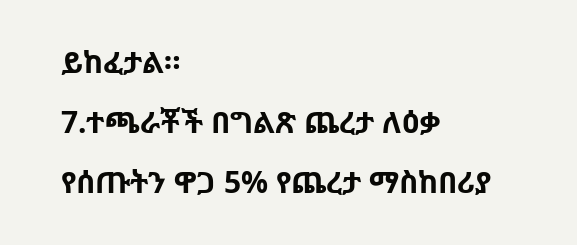ይከፈታል።
7.ተጫራቾች በግልጽ ጨረታ ለዕቃ የሰጡትን ዋጋ 5% የጨረታ ማስከበሪያ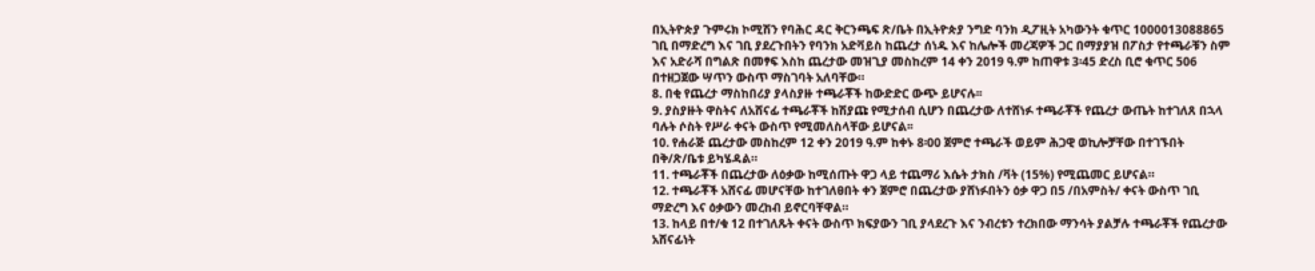በኢትዮጵያ ጉምሩክ ኮሚሽን የባሕር ዳር ቅርንጫፍ ጽ/ቤት በኢትዮጵያ ንግድ ባንክ ዲፖዚት አካውንት ቁጥር 1000013088865 ገቢ በማድረግ እና ገቢ ያደረጉበትን የባንክ አድቫይስ ከጨረታ ሰነዱ እና ከሌሎች መረጃዎች ጋር በማያያዝ በፖስታ የተጫራቹን ስም እና አድራሻ በግልጽ በመፃፍ እስከ ጨረታው መዝጊያ መስከረም 14 ቀን 2019 ዓ.ም ከጠዋቱ 3፡45 ድረስ ቢሮ ቁጥር 506 በተዘጋጀው ሣጥን ውስጥ ማስገባት አለባቸው።
8. በቂ የጨረታ ማስከበሪያ ያላስያዙ ተጫራቾች ከውድድር ውጭ ይሆናሉ፡፡
9. ያስያዙት ዋስትና ለአሸናፊ ተጫራቾች ከሽያጩ የሚታሰብ ሲሆን በጨረታው ለተሸነፉ ተጫራቾች የጨረታ ውጤት ከተገለጸ በኋላ ባሉት ሶስት የሥራ ቀናት ውስጥ የሚመለስላቸው ይሆናል፡፡
10. የሐራጅ ጨረታው መስከረም 12 ቀን 2019 ዓ.ም ከቀኑ 8፡00 ጀምሮ ተጫራች ወይም ሕጋዊ ወኪሎቻቸው በተገኙበት በቅ/ጽ/ቤቱ ይካሄዳል።
11. ተጫራቾች በጨረታው ለዕቃው ከሚሰጡት ዋጋ ላይ ተጨማሪ እሴት ታክስ /ቫት (15%) የሚጨመር ይሆናል።
12. ተጫራቾች አሸናፊ መሆናቸው ከተገለፀበት ቀን ጀምሮ በጨረታው ያሸነፉበትን ዕቃ ዋጋ በ5 /በአምስት/ ቀናት ውስጥ ገቢ ማድረግ እና ዕቃውን መረከብ ይኖርባቸዋል።
13. ከላይ በተ/ቁ 12 በተገለጹት ቀናት ውስጥ ክፍያውን ገቢ ያላደረጉ እና ንብረቱን ተረክበው ማንሳት ያልቻሉ ተጫራቾች የጨረታው አሸናፊነት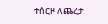ተሰርዞ ለጨረታ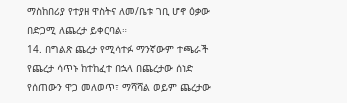ማስከበሪያ የተያዘ ዋስትና ለመ/ቤቱ ገቢ ሆኖ ዕቃው በድጋሚ ለጨረታ ይቀርባል።
14. በግልጽ ጨረታ የሚሳተፉ ማንኛውም ተጫራች የጨረታ ሳጥኑ ከተከፈተ በኋላ በጨረታው ሰነድ የሰጠውን ዋጋ መለወጥ፣ ማሻሻል ወይም ጨረታው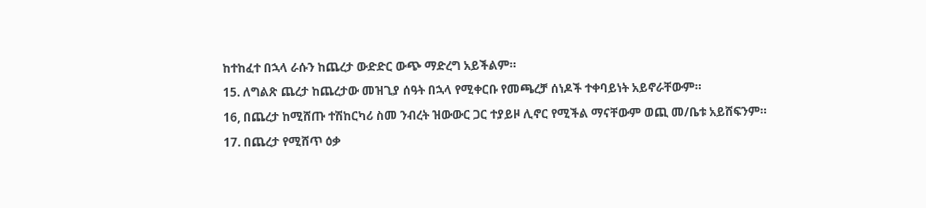ከተከፈተ በኋላ ራሱን ከጨረታ ውድድር ውጭ ማድረግ አይችልም።
15. ለግልጽ ጨረታ ከጨረታው መዝጊያ ሰዓት በኋላ የሚቀርቡ የመጫረቻ ሰነዶች ተቀባይነት አይኖራቸውም።
16, በጨረታ ከሚሸጡ ተሽከርካሪ ስመ ንብረት ዝውውር ጋር ተያይዞ ሊኖር የሚችል ማናቸውም ወጪ መ/ቤቱ አይሸፍንም።
17. በጨረታ የሚሸጥ ዕቃ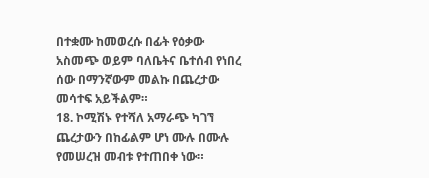በተቋሙ ከመወረሱ በፊት የዕቃው አስመጭ ወይም ባለቤትና ቤተሰብ የነበረ ሰው በማንኛውም መልኩ በጨረታው መሳተፍ አይችልም።
18. ኮሚሽኑ የተሻለ አማራጭ ካገኘ ጨረታውን በከፊልም ሆነ ሙሉ በሙሉ የመሠረዝ መብቱ የተጠበቀ ነው።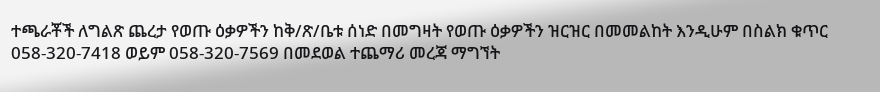ተጫራቾች ለግልጽ ጨረታ የወጡ ዕቃዎችን ከቅ/ጽ/ቤቱ ሰነድ በመግዛት የወጡ ዕቃዎችን ዝርዝር በመመልከት እንዲሁም በስልክ ቁጥር 058-320-7418 ወይም 058-320-7569 በመደወል ተጨማሪ መረጃ ማግኘት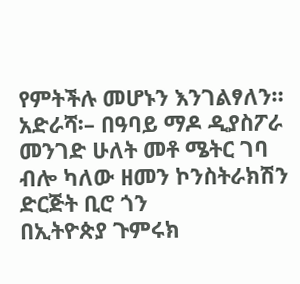የምትችሉ መሆኑን እንገልፃለን።
አድራሻ፡– በዓባይ ማዶ ዲያስፖራ መንገድ ሁለት መቶ ሜትር ገባ ብሎ ካለው ዘመን ኮንስትራክሽን ድርጅት ቢሮ ጎን
በኢትዮጵያ ጉምሩክ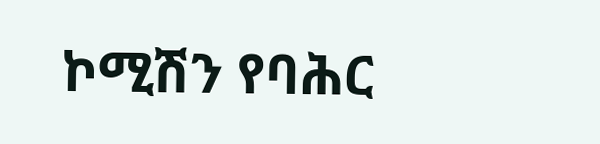ኮሚሽን የባሕር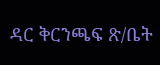ዳር ቅርንጫፍ ጽ/ቤት